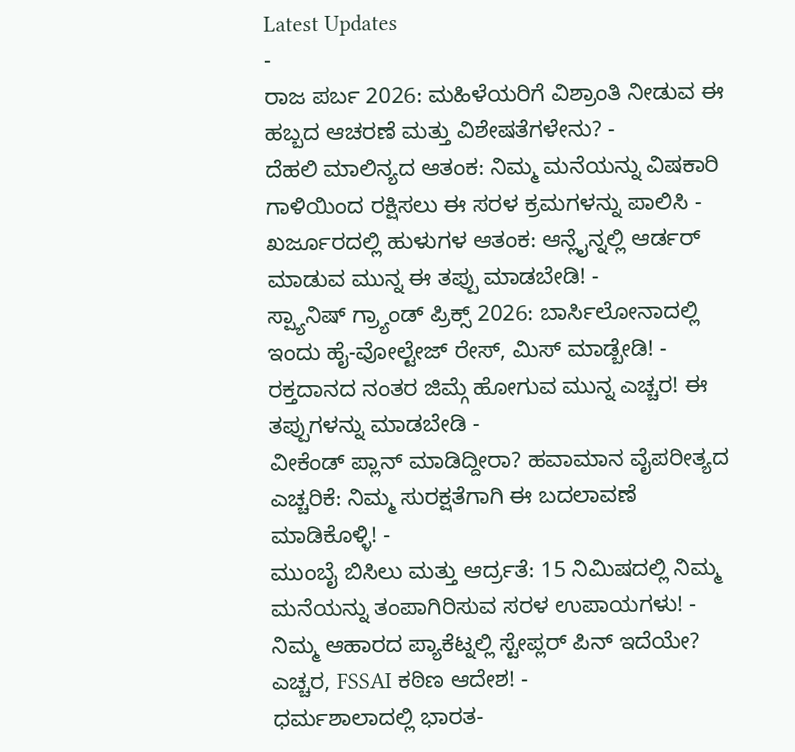Latest Updates
-
ರಾಜ ಪರ್ಬ 2026: ಮಹಿಳೆಯರಿಗೆ ವಿಶ್ರಾಂತಿ ನೀಡುವ ಈ ಹಬ್ಬದ ಆಚರಣೆ ಮತ್ತು ವಿಶೇಷತೆಗಳೇನು? -
ದೆಹಲಿ ಮಾಲಿನ್ಯದ ಆತಂಕ: ನಿಮ್ಮ ಮನೆಯನ್ನು ವಿಷಕಾರಿ ಗಾಳಿಯಿಂದ ರಕ್ಷಿಸಲು ಈ ಸರಳ ಕ್ರಮಗಳನ್ನು ಪಾಲಿಸಿ -
ಖರ್ಜೂರದಲ್ಲಿ ಹುಳುಗಳ ಆತಂಕ: ಆನ್ಲೈನ್ನಲ್ಲಿ ಆರ್ಡರ್ ಮಾಡುವ ಮುನ್ನ ಈ ತಪ್ಪು ಮಾಡಬೇಡಿ! -
ಸ್ಪ್ಯಾನಿಷ್ ಗ್ರ್ಯಾಂಡ್ ಪ್ರಿಕ್ಸ್ 2026: ಬಾರ್ಸಿಲೋನಾದಲ್ಲಿ ಇಂದು ಹೈ-ವೋಲ್ಟೇಜ್ ರೇಸ್, ಮಿಸ್ ಮಾಡ್ಬೇಡಿ! -
ರಕ್ತದಾನದ ನಂತರ ಜಿಮ್ಗೆ ಹೋಗುವ ಮುನ್ನ ಎಚ್ಚರ! ಈ ತಪ್ಪುಗಳನ್ನು ಮಾಡಬೇಡಿ -
ವೀಕೆಂಡ್ ಪ್ಲಾನ್ ಮಾಡಿದ್ದೀರಾ? ಹವಾಮಾನ ವೈಪರೀತ್ಯದ ಎಚ್ಚರಿಕೆ: ನಿಮ್ಮ ಸುರಕ್ಷತೆಗಾಗಿ ಈ ಬದಲಾವಣೆ ಮಾಡಿಕೊಳ್ಳಿ! -
ಮುಂಬೈ ಬಿಸಿಲು ಮತ್ತು ಆರ್ದ್ರತೆ: 15 ನಿಮಿಷದಲ್ಲಿ ನಿಮ್ಮ ಮನೆಯನ್ನು ತಂಪಾಗಿರಿಸುವ ಸರಳ ಉಪಾಯಗಳು! -
ನಿಮ್ಮ ಆಹಾರದ ಪ್ಯಾಕೆಟ್ನಲ್ಲಿ ಸ್ಟೇಪ್ಲರ್ ಪಿನ್ ಇದೆಯೇ? ಎಚ್ಚರ, FSSAI ಕಠಿಣ ಆದೇಶ! -
ಧರ್ಮಶಾಲಾದಲ್ಲಿ ಭಾರತ-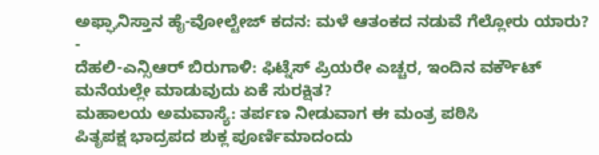ಅಫ್ಘಾನಿಸ್ತಾನ ಹೈ-ವೋಲ್ಟೇಜ್ ಕದನ: ಮಳೆ ಆತಂಕದ ನಡುವೆ ಗೆಲ್ಲೋರು ಯಾರು? -
ದೆಹಲಿ-ಎನ್ಸಿಆರ್ ಬಿರುಗಾಳಿ: ಫಿಟ್ನೆಸ್ ಪ್ರಿಯರೇ ಎಚ್ಚರ, ಇಂದಿನ ವರ್ಕೌಟ್ ಮನೆಯಲ್ಲೇ ಮಾಡುವುದು ಏಕೆ ಸುರಕ್ಷಿತ?
ಮಹಾಲಯ ಅಮವಾಸ್ಯೆ: ತರ್ಪಣ ನೀಡುವಾಗ ಈ ಮಂತ್ರ ಪಠಿಸಿ
ಪಿತೃಪಕ್ಷ ಭಾದ್ರಪದ ಶುಕ್ಲ ಪೂರ್ಣಿಮಾದಂದು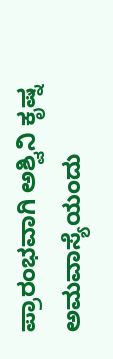ಪ್ರಾರಂಭವಾಗಿ ಅಶ್ವಿನಿ ಕೃಷ್ನ ಅಮವಾಸ್ಯೆಯಂದು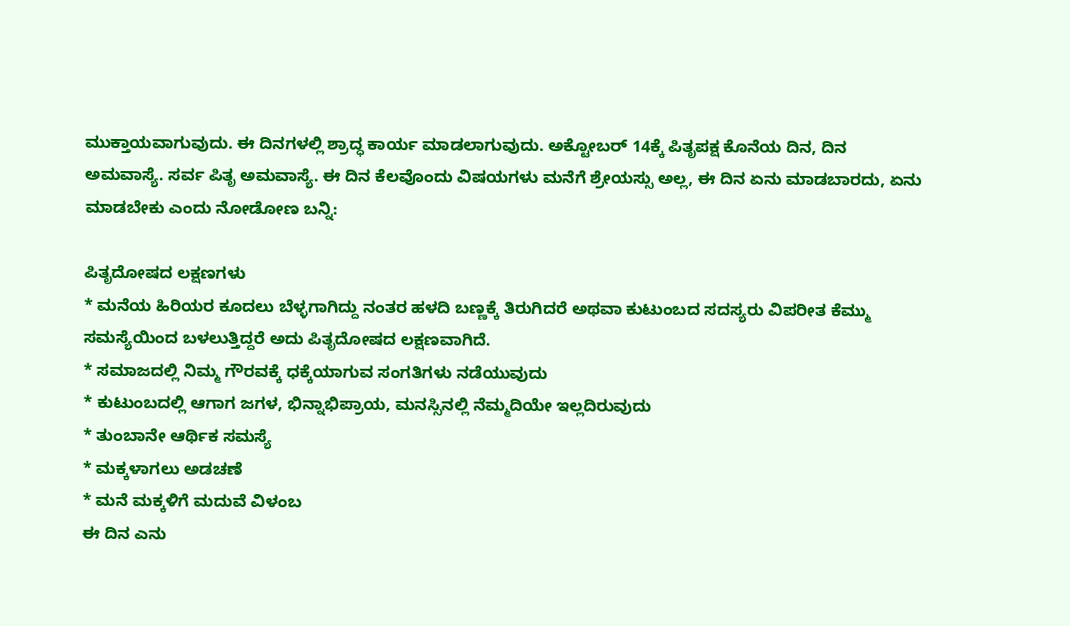ಮುಕ್ತಾಯವಾಗುವುದು. ಈ ದಿನಗಳಲ್ಲಿ ಶ್ರಾದ್ಧ ಕಾರ್ಯ ಮಾಡಲಾಗುವುದು. ಅಕ್ಟೋಬರ್ 14ಕ್ಕೆ ಪಿತೃಪಕ್ಷ ಕೊನೆಯ ದಿನ, ದಿನ ಅಮವಾಸ್ಯೆ. ಸರ್ವ ಪಿತೃ ಅಮವಾಸ್ಯೆ. ಈ ದಿನ ಕೆಲವೊಂದು ವಿಷಯಗಳು ಮನೆಗೆ ಶ್ರೇಯಸ್ಸು ಅಲ್ಲ, ಈ ದಿನ ಏನು ಮಾಡಬಾರದು, ಏನು ಮಾಡಬೇಕು ಎಂದು ನೋಡೋಣ ಬನ್ನಿ:

ಪಿತೃದೋಷದ ಲಕ್ಷಣಗಳು
* ಮನೆಯ ಹಿರಿಯರ ಕೂದಲು ಬೆಳ್ಳಗಾಗಿದ್ದು ನಂತರ ಹಳದಿ ಬಣ್ಣಕ್ಕೆ ತಿರುಗಿದರೆ ಅಥವಾ ಕುಟುಂಬದ ಸದಸ್ಯರು ವಿಪರೀತ ಕೆಮ್ಮು ಸಮಸ್ಯೆಯಿಂದ ಬಳಲುತ್ತಿದ್ದರೆ ಅದು ಪಿತೃದೋಷದ ಲಕ್ಷಣವಾಗಿದೆ.
* ಸಮಾಜದಲ್ಲಿ ನಿಮ್ಮ ಗೌರವಕ್ಕೆ ಧಕ್ಕೆಯಾಗುವ ಸಂಗತಿಗಳು ನಡೆಯುವುದು
* ಕುಟುಂಬದಲ್ಲಿ ಆಗಾಗ ಜಗಳ, ಭಿನ್ನಾಭಿಪ್ರಾಯ, ಮನಸ್ಸಿನಲ್ಲಿ ನೆಮ್ಮದಿಯೇ ಇಲ್ಲದಿರುವುದು
* ತುಂಬಾನೇ ಆರ್ಥಿಕ ಸಮಸ್ಯೆ
* ಮಕ್ಕಳಾಗಲು ಅಡಚಣೆ
* ಮನೆ ಮಕ್ಕಳಿಗೆ ಮದುವೆ ವಿಳಂಬ
ಈ ದಿನ ಎನು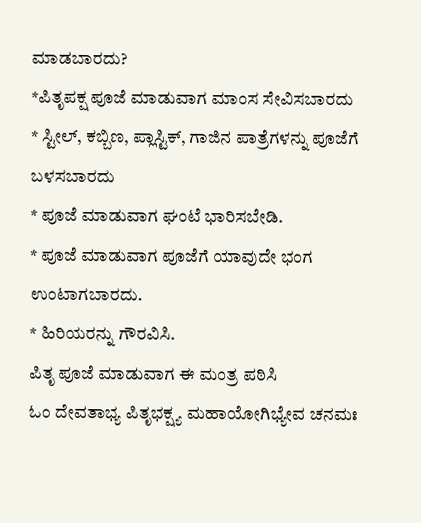ಮಾಡಬಾರದು?
*ಪಿತೃಪಕ್ಷ ಪೂಜೆ ಮಾಡುವಾಗ ಮಾಂಸ ಸೇವಿಸಬಾರದು
* ಸ್ಟೀಲ್, ಕಬ್ಬಿಣ, ಪ್ಲಾಸ್ಟಿಕ್, ಗಾಜಿನ ಪಾತ್ರೆಗಳನ್ನು ಪೂಜೆಗೆ ಬಳಸಬಾರದು
* ಪೂಜೆ ಮಾಡುವಾಗ ಘಂಟೆ ಭಾರಿಸಬೇಡಿ.
* ಪೂಜೆ ಮಾಡುವಾಗ ಪೂಜೆಗೆ ಯಾವುದೇ ಭಂಗ ಉಂಟಾಗಬಾರದು.
* ಹಿರಿಯರನ್ನು ಗೌರವಿಸಿ.
ಪಿತೃ ಪೂಜೆ ಮಾಡುವಾಗ ಈ ಮಂತ್ರ ಪಠಿಸಿ
ಓಂ ದೇವತಾಭ್ಯ ಪಿತೃಭಕ್ಷ್ಯ ಮಹಾಯೋಗಿಭ್ಯೇವ ಚನಮಃ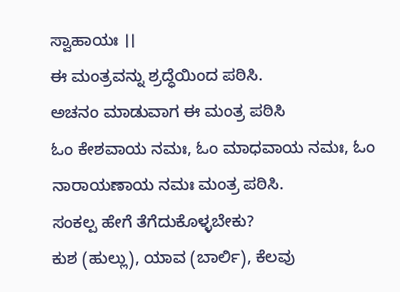ಸ್ವಾಹಾಯಃ ।।
ಈ ಮಂತ್ರವನ್ನು ಶ್ರದ್ಧೆಯಿಂದ ಪಠಿಸಿ.
ಅಚನಂ ಮಾಡುವಾಗ ಈ ಮಂತ್ರ ಪಠಿಸಿ
ಓಂ ಕೇಶವಾಯ ನಮಃ, ಓಂ ಮಾಧವಾಯ ನಮಃ, ಓಂ ನಾರಾಯಣಾಯ ನಮಃ ಮಂತ್ರ ಪಠಿಸಿ.
ಸಂಕಲ್ಪ ಹೇಗೆ ತೆಗೆದುಕೊಳ್ಳಬೇಕು?
ಕುಶ (ಹುಲ್ಲು), ಯಾವ (ಬಾರ್ಲಿ), ಕೆಲವು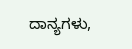ದಾನ್ಯಗಳು,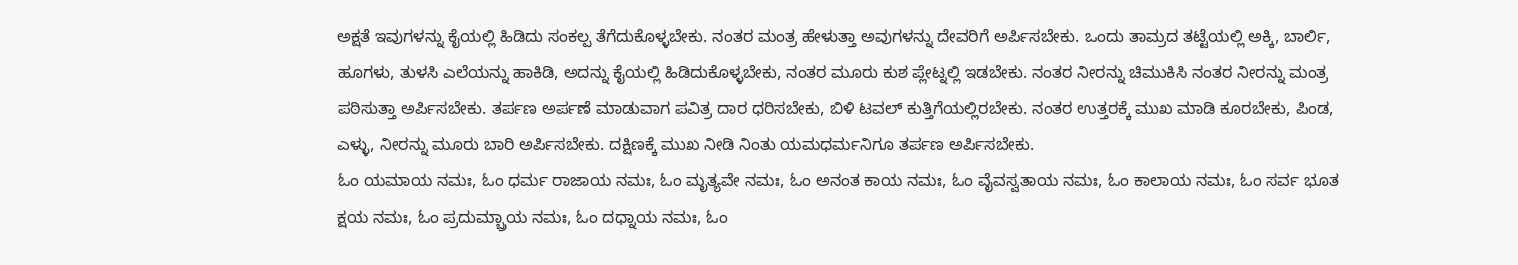ಅಕ್ಷತೆ ಇವುಗಳನ್ನು ಕೈಯಲ್ಲಿ ಹಿಡಿದು ಸಂಕಲ್ಪ ತೆಗೆದುಕೊಳ್ಳಬೇಕು. ನಂತರ ಮಂತ್ರ ಹೇಳುತ್ತಾ ಅವುಗಳನ್ನು ದೇವರಿಗೆ ಅರ್ಪಿಸಬೇಕು. ಒಂದು ತಾಮ್ರದ ತಟ್ಟೆಯಲ್ಲಿ ಅಕ್ಕಿ, ಬಾರ್ಲಿ, ಹೂಗಳು, ತುಳಸಿ ಎಲೆಯನ್ನು ಹಾಕಿಡಿ, ಅದನ್ನು ಕೈಯಲ್ಲಿ ಹಿಡಿದುಕೊಳ್ಳಬೇಕು, ನಂತರ ಮೂರು ಕುಶ ಪ್ಲೇಟ್ನಲ್ಲಿ ಇಡಬೇಕು. ನಂತರ ನೀರನ್ನು ಚಿಮುಕಿಸಿ ನಂತರ ನೀರನ್ನು ಮಂತ್ರ ಪಠಿಸುತ್ತಾ ಅರ್ಪಿಸಬೇಕು. ತರ್ಪಣ ಅರ್ಪಣೆ ಮಾಡುವಾಗ ಪವಿತ್ರ ದಾರ ಧರಿಸಬೇಕು, ಬಿಳಿ ಟವಲ್ ಕುತ್ತಿಗೆಯಲ್ಲಿರಬೇಕು. ನಂತರ ಉತ್ತರಕ್ಕೆ ಮುಖ ಮಾಡಿ ಕೂರಬೇಕು, ಪಿಂಡ, ಎಳ್ಳು, ನೀರನ್ನು ಮೂರು ಬಾರಿ ಅರ್ಪಿಸಬೇಕು. ದಕ್ಷಿಣಕ್ಕೆ ಮುಖ ನೀಡಿ ನಿಂತು ಯಮಧರ್ಮನಿಗೂ ತರ್ಪಣ ಅರ್ಪಿಸಬೇಕು.
ಓಂ ಯಮಾಯ ನಮಃ, ಓಂ ಧರ್ಮ ರಾಜಾಯ ನಮಃ, ಓಂ ಮೃತ್ಯವೇ ನಮಃ, ಓಂ ಅನಂತ ಕಾಯ ನಮಃ, ಓಂ ವೈವಸ್ವತಾಯ ನಮಃ, ಓಂ ಕಾಲಾಯ ನಮಃ, ಓಂ ಸರ್ವ ಭೂತ ಕ್ಷಯ ನಮಃ, ಓಂ ಪ್ರದುಮ್ಬ್ರಾಯ ನಮಃ, ಓಂ ದಧ್ನಾಯ ನಮಃ, ಓಂ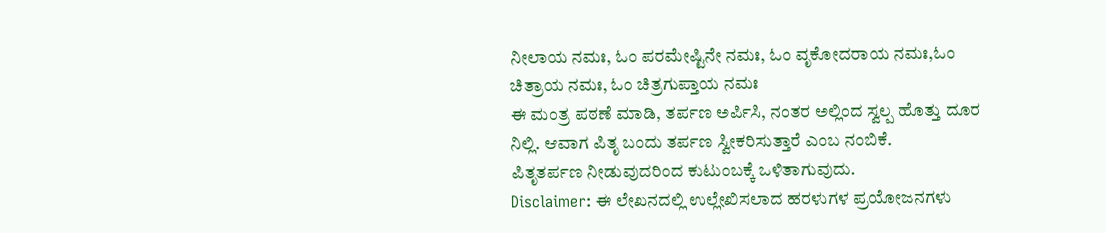ನೀಲಾಯ ನಮಃ, ಓಂ ಪರಮೇಷ್ಟಿನೇ ನಮಃ, ಓಂ ವೃಕೋದರಾಯ ನಮಃ,ಓಂ ಚಿತ್ರಾಯ ನಮಃ, ಓಂ ಚಿತ್ರಗುಪ್ತಾಯ ನಮಃ
ಈ ಮಂತ್ರ ಪಠಣೆ ಮಾಡಿ, ತರ್ಪಣ ಅರ್ಪಿಸಿ, ನಂತರ ಅಲ್ಲಿಂದ ಸ್ವಲ್ಪ ಹೊತ್ತು ದೂರ ನಿಲ್ಲಿ. ಆವಾಗ ಪಿತೃ ಬಂದು ತರ್ಪಣ ಸ್ವೀಕರಿಸುತ್ತಾರೆ ಎಂಬ ನಂಬಿಕೆ.
ಪಿತೃತರ್ಪಣ ನೀಡುವುದರಿಂದ ಕುಟುಂಬಕ್ಕೆ ಒಳಿತಾಗುವುದು.
Disclaimer: ಈ ಲೇಖನದಲ್ಲಿ ಉಲ್ಲೇಖಿಸಲಾದ ಹರಳುಗಳ ಪ್ರಯೋಜನಗಳು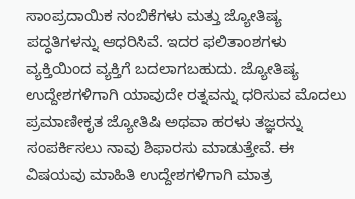ಸಾಂಪ್ರದಾಯಿಕ ನಂಬಿಕೆಗಳು ಮತ್ತು ಜ್ಯೋತಿಷ್ಯ ಪದ್ಧತಿಗಳನ್ನು ಆಧರಿಸಿವೆ. ಇದರ ಫಲಿತಾಂಶಗಳು ವ್ಯಕ್ತಿಯಿಂದ ವ್ಯಕ್ತಿಗೆ ಬದಲಾಗಬಹುದು. ಜ್ಯೋತಿಷ್ಯ ಉದ್ದೇಶಗಳಿಗಾಗಿ ಯಾವುದೇ ರತ್ನವನ್ನು ಧರಿಸುವ ಮೊದಲು ಪ್ರಮಾಣೀಕೃತ ಜ್ಯೋತಿಷಿ ಅಥವಾ ಹರಳು ತಜ್ಞರನ್ನು ಸಂಪರ್ಕಿಸಲು ನಾವು ಶಿಫಾರಸು ಮಾಡುತ್ತೇವೆ. ಈ ವಿಷಯವು ಮಾಹಿತಿ ಉದ್ದೇಶಗಳಿಗಾಗಿ ಮಾತ್ರ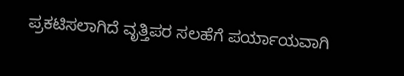ಪ್ರಕಟಿಸಲಾಗಿದೆ ವೃತ್ತಿಪರ ಸಲಹೆಗೆ ಪರ್ಯಾಯವಾಗಿ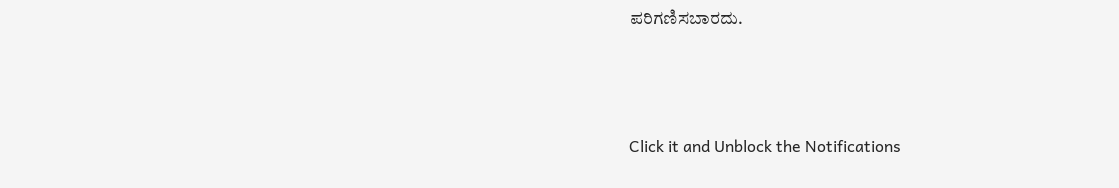ಪರಿಗಣಿಸಬಾರದು.



Click it and Unblock the Notifications